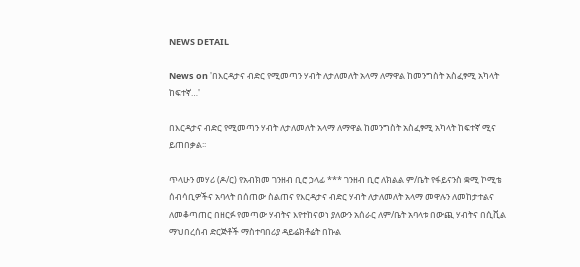NEWS DETAIL

News on 'በእርዳታና ብድር የሚመጣን ሃብት ለታለመለት አላማ ለማዋል ከመንግስት አስፈፃሚ አካላት ከፍተኛ…'

በእርዳታና ብድር የሚመጣን ሃብት ለታለመለት አላማ ለማዋል ከመንግስት አስፈፃሚ አካላት ከፍተኛ ሚና ይጠበቃል፡፡

ጥላሁን መሃሪ (ዶ/ር) የአብክመ ገንዘብ ቢሮ ኃላፊ *** ገንዘብ ቢሮ ለክልል ም/ቤት የፋይናንስ ቋሚ ኮሚቴ ሰብሳቢዎችና አባላት በሰጠው ስልጠና የእርዳታና ብድር ሃብት ለታለመለት አላማ መዋሉን ለመከታተልና ለመቆጣጠር በዘርፉ የመጣው ሃብትና እየተከናወነ ያለውን አሰራር ለም/ቤት አባላቱ በውጪ ሃብትና በሲቪል ማህበረሰብ ድርጅቶች ማስተባበሪያ ዳይሬክቶሬት በኩል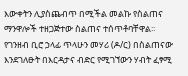እውቀትን ሊያስጨብጥ በሚችል መልኩ የስልጠና ማንዋሎች ተዘጋጅተው ስልጠና ተሰጥቶባቸዋል፡፡ የገንዘብ ቢሮ ኃላፊ ጥላሁን መሃሪ (ዶ/ር) በስልጠናው እንደገለፁት በእርዳታና ብድር የሚገኘውን ሃብት ፈፃሚ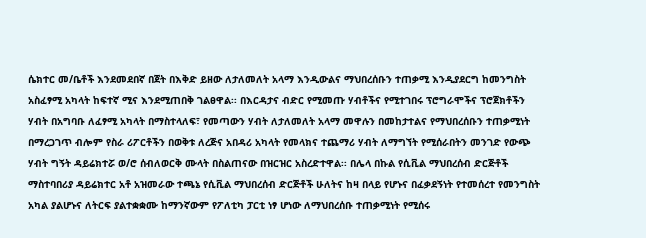ሴክተር መ/ቤቶች እንደመደበኛ በጀት በእቅድ ይዘው ለታለመለት አላማ እንዲውልና ማህበረሰቡን ተጠቃሚ እንዲያደርግ ከመንግስት አስፈፃሚ አካላት ከፍተኛ ሚና እንደሚጠበቅ ገልፀዋል፡፡ በእርዳታና ብድር የሚመጡ ሃብቶችና የሚተገበሩ ፕሮግራሞችና ፕሮጀክቶችን ሃብት በአግባቡ ለፈፃሚ አካላት በማስተላለፍ፣ የመጣውን ሃብት ለታለመለት አላማ መዋሉን በመከታተልና የማህበረሰቡን ተጠቃሚነት በማረጋገጥ ብሎም የስራ ሪፖርቶችን በወቅቱ ለረጅና አበዳሪ አካላት የመላክና ተጨማሪ ሃብት ለማግኘት የሚሰራበትን መንገድ የውጭ ሃብት ግኝት ዳይሬክተሯ ወ/ሮ ሰብለወርቅ ሙላት በስልጠናው በዝርዝር አስረድተዋል፡፡ በሌላ በኩል የሲቪል ማህበረሰብ ድርጅቶች ማስተባበሪያ ዳይሬክተር አቶ አዝመራው ተጫኔ የሲቪል ማህበረሰብ ድርጅቶች ሁለትና ከዛ በላይ የሆኑና በፈቃደኝነት የተመሰረተ የመንግስት አካል ያልሆኑና ለትርፍ ያልተቋቋሙ ከማንኛውም የፖለቲካ ፓርቲ ነፃ ሆነው ለማህበረሰቡ ተጠቃሚነት የሚሰሩ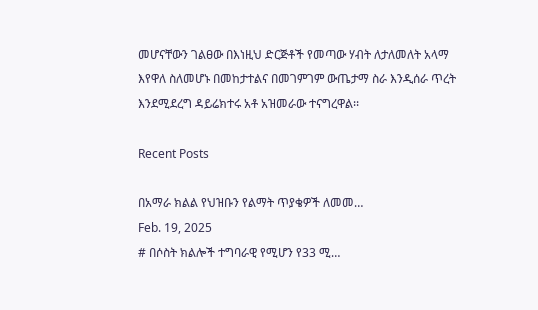መሆናቸውን ገልፀው በእነዚህ ድርጅቶች የመጣው ሃብት ለታለመለት አላማ እየዋለ ስለመሆኑ በመከታተልና በመገምገም ውጤታማ ስራ እንዲሰራ ጥረት እንደሚደረግ ዳይሬክተሩ አቶ አዝመራው ተናግረዋል፡፡

Recent Posts

በአማራ ክልል የህዝቡን የልማት ጥያቄዎች ለመመ…
Feb. 19, 2025
# በሶስት ክልሎች ተግባራዊ የሚሆን የ33 ሚ…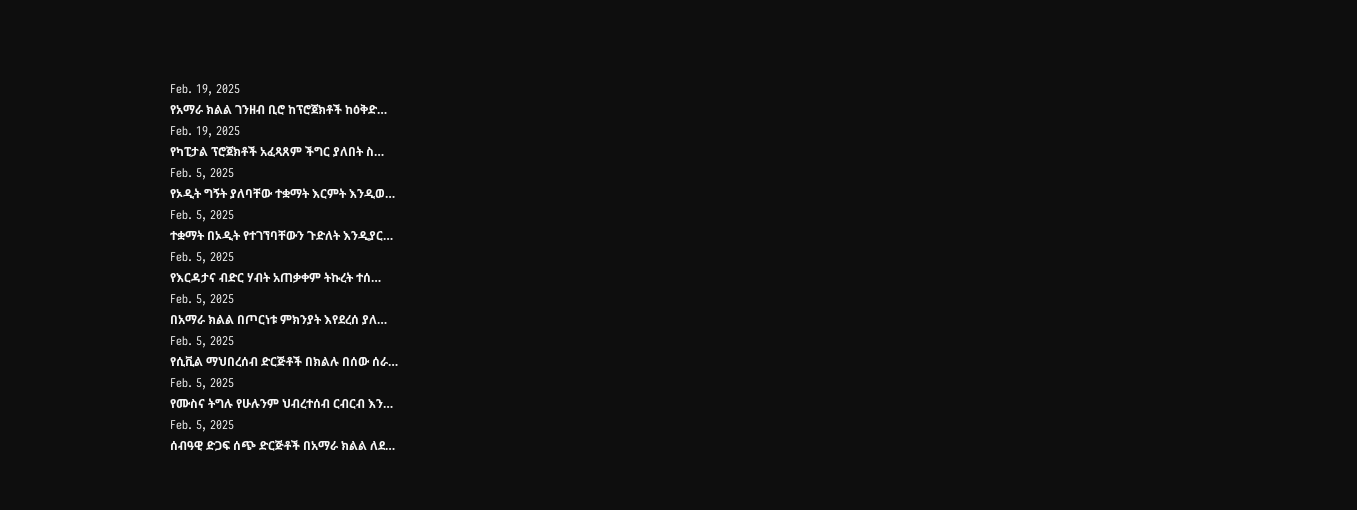Feb. 19, 2025
የአማራ ክልል ገንዘብ ቢሮ ከፕሮጀክቶች ከዕቅድ…
Feb. 19, 2025
የካፒታል ፕሮጀክቶች አፈጻጸም ችግር ያለበት ስ…
Feb. 5, 2025
የኦዲት ግኝት ያለባቸው ተቋማት እርምት እንዲወ…
Feb. 5, 2025
ተቋማት በኦዲት የተገኘባቸውን ጉድለት እንዲያር…
Feb. 5, 2025
የእርዳታና ብድር ሃብት አጠቃቀም ትኩረት ተሰ…
Feb. 5, 2025
በአማራ ክልል በጦርነቱ ምክንያት እየደረሰ ያለ…
Feb. 5, 2025
የሲቪል ማህበረሰብ ድርጅቶች በክልሉ በሰው ሰራ…
Feb. 5, 2025
የሙስና ትግሉ የሁሉንም ህብረተሰብ ርብርብ እን…
Feb. 5, 2025
ሰብዓዊ ድጋፍ ሰጭ ድርጅቶች በአማራ ክልል ለደ…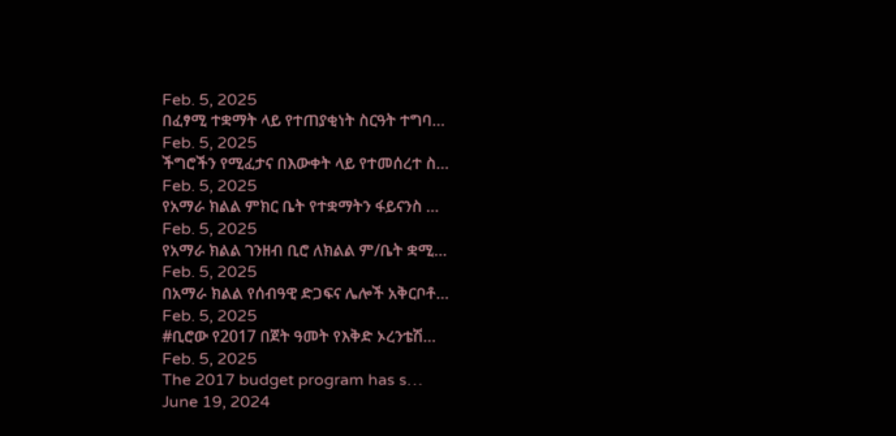Feb. 5, 2025
በፈፃሚ ተቋማት ላይ የተጠያቂነት ስርዓት ተግባ…
Feb. 5, 2025
ችግሮችን የሚፈታና በእውቀት ላይ የተመሰረተ ስ…
Feb. 5, 2025
የአማራ ክልል ምክር ቤት የተቋማትን ፋይናንስ …
Feb. 5, 2025
የአማራ ክልል ገንዘብ ቢሮ ለክልል ም/ቤት ቋሚ…
Feb. 5, 2025
በአማራ ክልል የሰብዓዊ ድጋፍና ሌሎች አቅርቦቶ…
Feb. 5, 2025
#ቢሮው የ2017 በጀት ዓመት የእቅድ ኦረንቴሽ…
Feb. 5, 2025
The 2017 budget program has s…
June 19, 2024